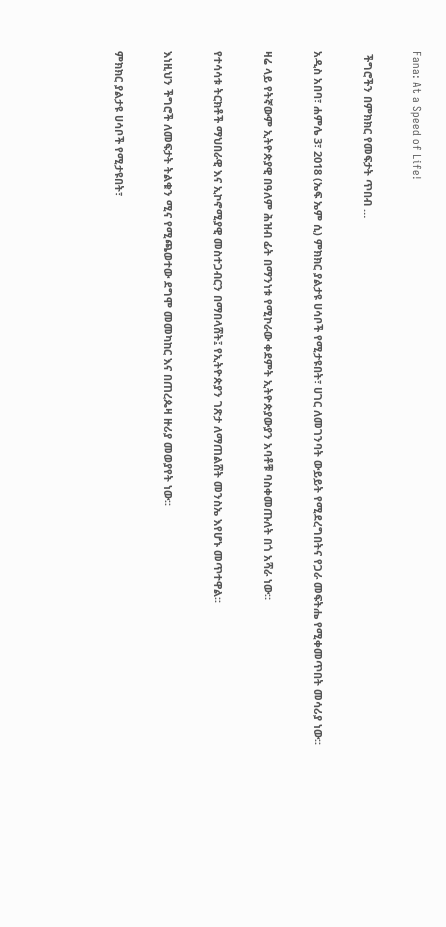Fana: At a Speed of Life!

 ችግሮችን በምክክር የመፍታት ጥበብ …

አዲስ አበባ፣ ሐምሌ 3፣ 2018 (ኤፍ ኤም ሲ) ምክክር ያልታዩ ሀሳቦች የሚታዩበት፣ ሀገር ለመገንባት ውይይት የሚደረግበትና የጋራ መፍትሔ የሚቀመጥበት መሳሪያ ነው፡፡

ዛሬ ላይ የትኛውም ኢትዮጵያዊ በዓለም ሕዝብ ፊት በማንነቱ የሚኮራው ቀደምት ኢትዮጵያውያን አባቶቹ ባስቀመጡለት በጎ አሻራ ነው።

የተሳሳቱ ትርክቶች ማህበራዊ እና ኢኮኖሚያዊ መስተጋብርን በማበላሸት፤ የኢትዮጵያን ገጽታ ለማጠልሸት መንስኤ እየሆኑ መጥተዋል፡፡

እነዚህን ችግሮች ለመፍታት ትልቁን ሚና የሚጫወተው ደግሞ መመካከር እና በጠረጴዛ ዙሪያ መወያየት ነው፡፡

ምክክር ያልታዩ ሀሳቦች የሚታዩበት፣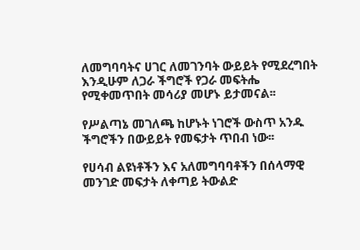ለመግባባትና ሀገር ለመገንባት ውይይት የሚደረግበት እንዲሁም ለጋራ ችግሮች የጋራ መፍትሔ የሚቀመጥበት መሳሪያ መሆኑ ይታመናል፡፡

የሥልጣኔ መገለጫ ከሆኑት ነገሮች ውስጥ አንዱ ችግሮችን በውይይት የመፍታት ጥበብ ነው፡፡

የሀሳብ ልዩነቶችን እና አለመግባባቶችን በሰላማዊ መንገድ መፍታት ለቀጣይ ትውልድ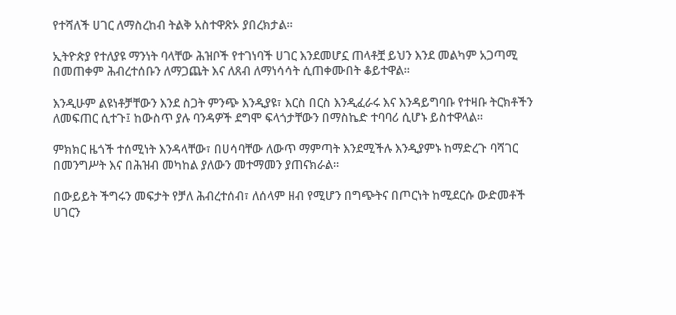የተሻለች ሀገር ለማስረከብ ትልቅ አስተዋጽኦ ያበረክታል፡፡

ኢትዮጵያ የተለያዩ ማንነት ባላቸው ሕዝቦች የተገነባች ሀገር እንደመሆኗ ጠላቶቿ ይህን እንደ መልካም አጋጣሚ በመጠቀም ሕብረተሰቡን ለማጋጨት እና ለጸብ ለማነሳሳት ሲጠቀሙበት ቆይተዋል፡፡

እንዲሁም ልዩነቶቻቸውን እንደ ስጋት ምንጭ እንዲያዩ፣ እርስ በርስ እንዲፈራሩ እና እንዳይግባቡ የተዛቡ ትርክቶችን ለመፍጠር ሲተጉ፤ ከውስጥ ያሉ ባንዳዎች ደግሞ ፍላጎታቸውን በማስኬድ ተባባሪ ሲሆኑ ይስተዋላል፡፡

ምክክር ዜጎች ተሰሚነት እንዳላቸው፣ በሀሳባቸው ለውጥ ማምጣት እንደሚችሉ እንዲያምኑ ከማድረጉ ባሻገር በመንግሥት እና በሕዝብ መካከል ያለውን መተማመን ያጠናክራል፡፡

በውይይት ችግሩን መፍታት የቻለ ሕብረተሰብ፣ ለሰላም ዘብ የሚሆን በግጭትና በጦርነት ከሚደርሱ ውድመቶች ሀገርን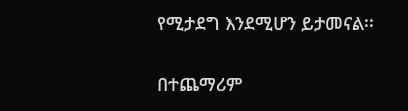የሚታደግ እንደሚሆን ይታመናል፡፡

በተጨማሪም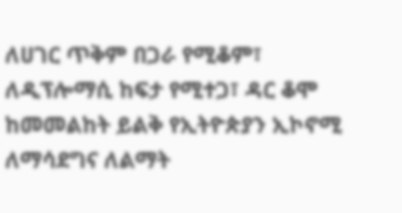ለሀገር ጥቅም በጋራ የሚቆም፣ ለዲፕሎማሲ ከፍታ የሚተጋ፣ ዳር ቆሞ ከመመልከት ይልቅ የኢትዮጵያን ኢኮኖሚ ለማሳደግና ለልማት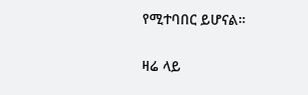የሚተባበር ይሆናል።

ዛሬ ላይ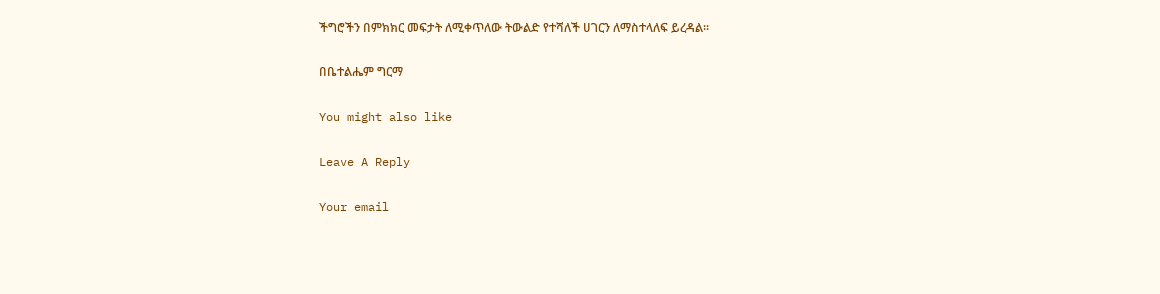ችግሮችን በምክክር መፍታት ለሚቀጥለው ትውልድ የተሻለች ሀገርን ለማስተላለፍ ይረዳል፡፡

በቤተልሔም ግርማ

You might also like

Leave A Reply

Your email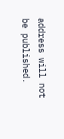address will not be published.